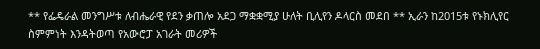** የፌዴራል መንግሥቱ ለብሔራዊ የደን ቃጠሎ አደጋ ማቋቋሚያ ሁለት ቢሊየን ዶላርስ መደበ ** ኢራን ከ2015ቱ የኑክሊየር ስምምነት እንዳትወጣ የአውሮፓ አገራት መሪዎች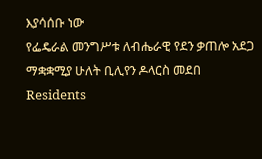እያሳሰቡ ነው
የፌዴራል መንግሥቱ ለብሔራዊ የደን ቃጠሎ አደጋ ማቋቋሚያ ሁለት ቢሊየን ዶላርስ መደበ
Residents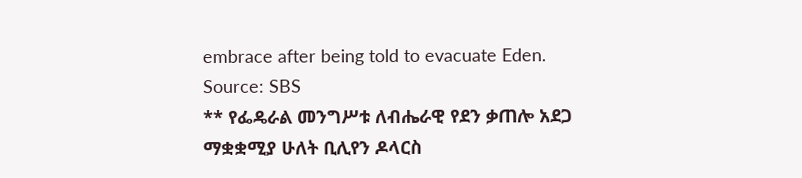embrace after being told to evacuate Eden. Source: SBS
** የፌዴራል መንግሥቱ ለብሔራዊ የደን ቃጠሎ አደጋ ማቋቋሚያ ሁለት ቢሊየን ዶላርስ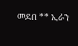መደበ ** ኢራን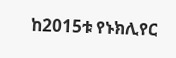ከ2015ቱ የኑክሊየር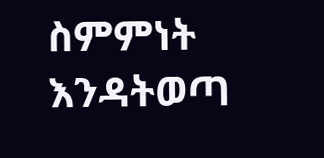ስምምነት እንዳትወጣ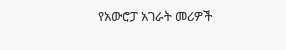የአውሮፓ አገራት መሪዎች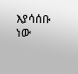እያሳሰቡ ነው